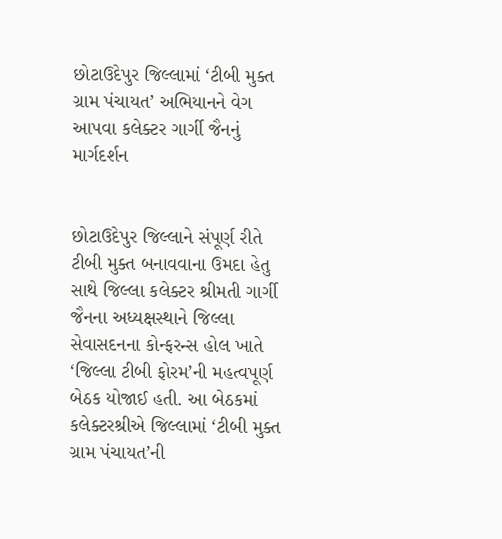છોટાઉદેપુર જિલ્લામાં ‘ટીબી મુક્ત ગ્રામ પંચાયત’ અભિયાનને વેગ આપવા કલેક્ટર ગાર્ગી જૈનનું માર્ગદર્શન


છોટાઉદેપુર જિલ્લાને સંપૂર્ણ રીતે ટીબી મુક્ત બનાવવાના ઉમદા હેતુ સાથે જિલ્લા કલેક્ટર શ્રીમતી ગાર્ગી જૈનના અધ્યક્ષસ્થાને જિલ્લા સેવાસદનના કોન્ફરન્સ હોલ ખાતે ‘જિલ્લા ટીબી ફોરમ’ની મહત્વપૂર્ણ બેઠક યોજાઈ હતી. આ બેઠકમાં કલેક્ટરશ્રીએ જિલ્લામાં ‘ટીબી મુક્ત ગ્રામ પંચાયત’ની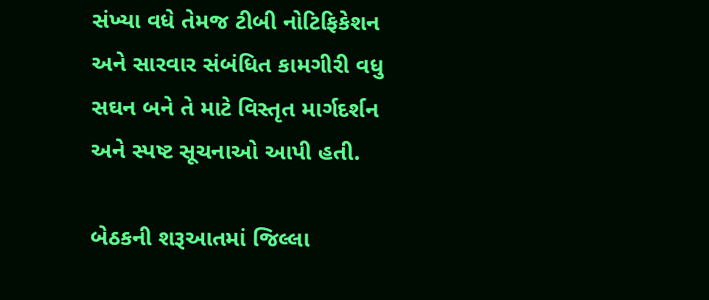સંખ્યા વધે તેમજ ટીબી નોટિફિકેશન અને સારવાર સંબંધિત કામગીરી વધુ સઘન બને તે માટે વિસ્તૃત માર્ગદર્શન અને સ્પષ્ટ સૂચનાઓ આપી હતી.

બેઠકની શરૂઆતમાં જિલ્લા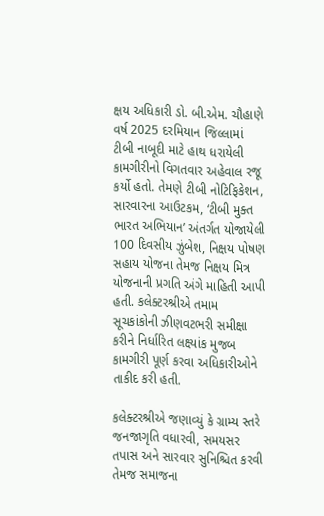ક્ષય અધિકારી ડો. બી.એમ. ચૌહાણે વર્ષ 2025 દરમિયાન જિલ્લામાં ટીબી નાબૂદી માટે હાથ ધરાયેલી કામગીરીનો વિગતવાર અહેવાલ રજૂ કર્યો હતો. તેમણે ટીબી નોટિફિકેશન, સારવારના આઉટકમ, ‘ટીબી મુક્ત ભારત અભિયાન’ અંતર્ગત યોજાયેલી 100 દિવસીય ઝુંબેશ, નિક્ષય પોષણ સહાય યોજના તેમજ નિક્ષય મિત્ર યોજનાની પ્રગતિ અંગે માહિતી આપી હતી. કલેક્ટરશ્રીએ તમામ સૂચકાંકોની ઝીણવટભરી સમીક્ષા કરીને નિર્ધારિત લક્ષ્યાંક મુજબ કામગીરી પૂર્ણ કરવા અધિકારીઓને તાકીદ કરી હતી.

કલેક્ટરશ્રીએ જણાવ્યું કે ગ્રામ્ય સ્તરે જનજાગૃતિ વધારવી, સમયસર તપાસ અને સારવાર સુનિશ્ચિત કરવી તેમજ સમાજના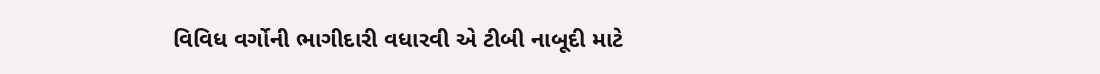વિવિધ વર્ગોની ભાગીદારી વધારવી એ ટીબી નાબૂદી માટે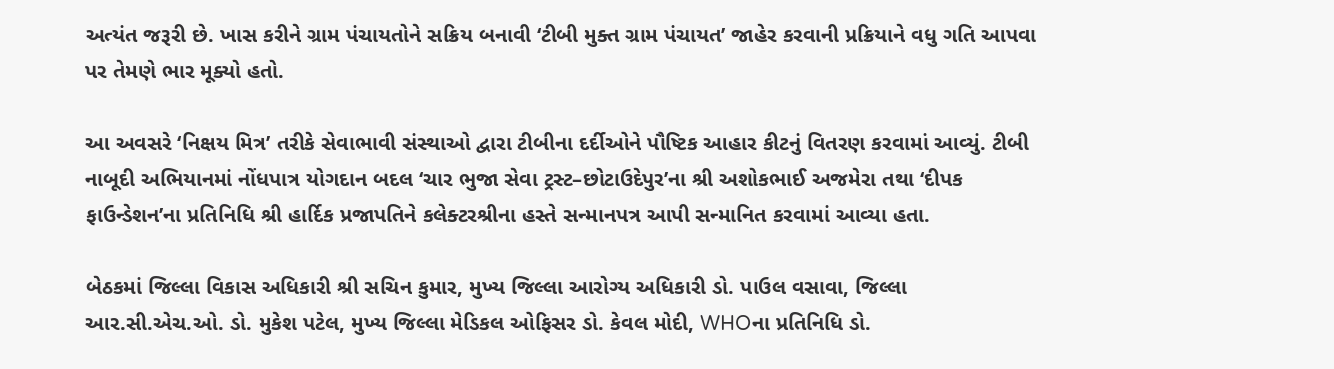અત્યંત જરૂરી છે. ખાસ કરીને ગ્રામ પંચાયતોને સક્રિય બનાવી ‘ટીબી મુક્ત ગ્રામ પંચાયત’ જાહેર કરવાની પ્રક્રિયાને વધુ ગતિ આપવા પર તેમણે ભાર મૂક્યો હતો.

આ અવસરે ‘નિક્ષય મિત્ર’ તરીકે સેવાભાવી સંસ્થાઓ દ્વારા ટીબીના દર્દીઓને પૌષ્ટિક આહાર કીટનું વિતરણ કરવામાં આવ્યું. ટીબી નાબૂદી અભિયાનમાં નોંધપાત્ર યોગદાન બદલ ‘ચાર ભુજા સેવા ટ્રસ્ટ–છોટાઉદેપુર’ના શ્રી અશોકભાઈ અજમેરા તથા ‘દીપક ફાઉન્ડેશન’ના પ્રતિનિધિ શ્રી હાર્દિક પ્રજાપતિને કલેક્ટરશ્રીના હસ્તે સન્માનપત્ર આપી સન્માનિત કરવામાં આવ્યા હતા.

બેઠકમાં જિલ્લા વિકાસ અધિકારી શ્રી સચિન કુમાર, મુખ્ય જિલ્લા આરોગ્ય અધિકારી ડો. પાઉલ વસાવા, જિલ્લા આર.સી.એચ.ઓ. ડો. મુકેશ પટેલ, મુખ્ય જિલ્લા મેડિકલ ઓફિસર ડો. કેવલ મોદી, WHOના પ્રતિનિધિ ડો.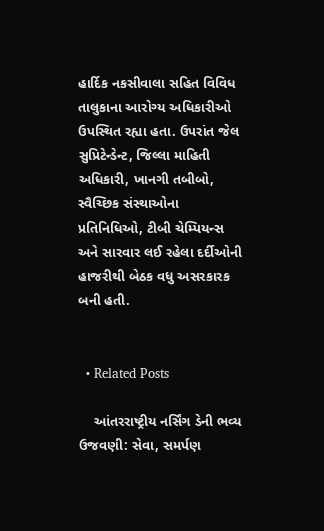હાર્દિક નકસીવાલા સહિત વિવિધ તાલુકાના આરોગ્ય અધિકારીઓ ઉપસ્થિત રહ્યા હતા. ઉપરાંત જેલ સુપ્રિટેન્ડેન્ટ, જિલ્લા માહિતી અધિકારી, ખાનગી તબીબો, સ્વૈચ્છિક સંસ્થાઓના પ્રતિનિધિઓ, ટીબી ચેમ્પિયન્સ અને સારવાર લઈ રહેલા દર્દીઓની હાજરીથી બેઠક વધુ અસરકારક બની હતી.


  • Related Posts

    આંતરરાષ્ટ્રીય નર્સિંગ ડેની ભવ્ય ઉજવણી: સેવા, સમર્પણ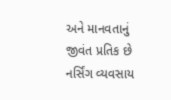અને માનવતાનું જીવંત પ્રતિક છે નર્સિંગ વ્યવસાય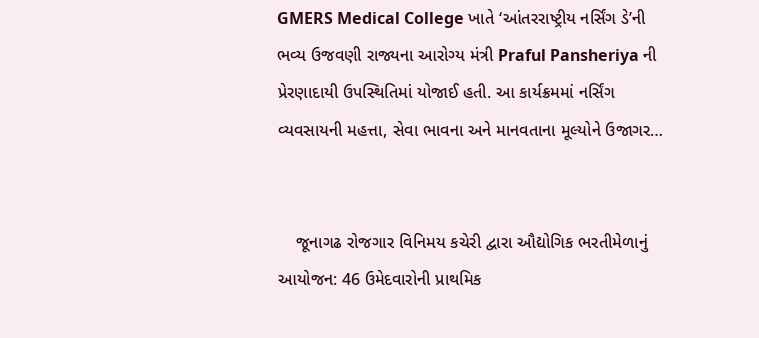GMERS Medical College ખાતે ‘આંતરરાષ્ટ્રીય નર્સિંગ ડે’ની ભવ્ય ઉજવણી રાજ્યના આરોગ્ય મંત્રી Praful Pansheriya ની પ્રેરણાદાયી ઉપસ્થિતિમાં યોજાઈ હતી. આ કાર્યક્રમમાં નર્સિંગ વ્યવસાયની મહત્તા, સેવા ભાવના અને માનવતાના મૂલ્યોને ઉજાગર…


    જૂનાગઢ રોજગાર વિનિમય કચેરી દ્વારા ઔદ્યોગિક ભરતીમેળાનું આયોજન: 46 ઉમેદવારોની પ્રાથમિક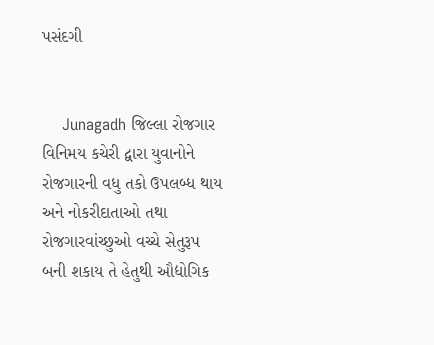પસંદગી


    Junagadh જિલ્લા રોજગાર વિનિમય કચેરી દ્વારા યુવાનોને રોજગારની વધુ તકો ઉપલબ્ધ થાય અને નોકરીદાતાઓ તથા રોજગારવાંચ્છુઓ વચ્ચે સેતુરૂપ બની શકાય તે હેતુથી ઔદ્યોગિક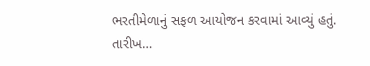ભરતીમેળાનું સફળ આયોજન કરવામાં આવ્યું હતું. તારીખ…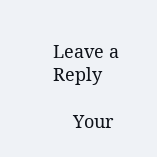Leave a Reply

    Your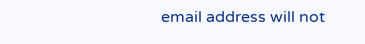email address will not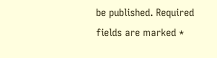be published. Required fields are marked *